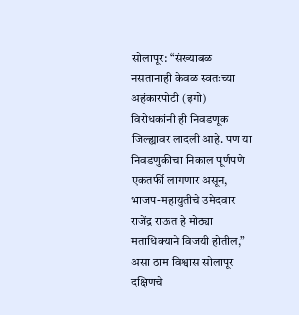सोलापूर: “संख्याबळ नसतानाही केवळ स्वतःच्या अहंकारपोटी (इगो) विरोधकांनी ही निवडणूक जिल्ह्यावर लादली आहे. पण या निवडणुकीचा निकाल पूर्णपणे एकतर्फी लागणार असून, भाजप-महायुतीचे उमेदवार राजेंद्र राऊत हे मोठ्या मताधिक्याने विजयी होतील,” असा ठाम विश्वास सोलापूर दक्षिणचे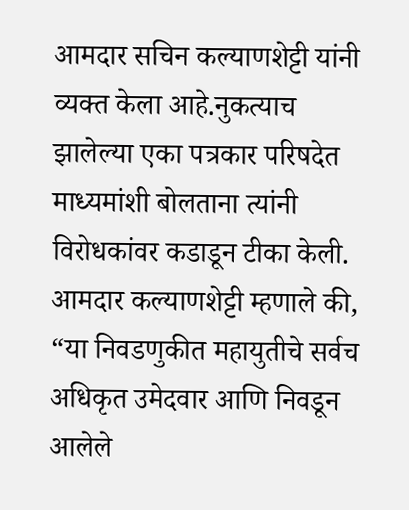आमदार सचिन कल्याणशेट्टी यांनी व्यक्त केला आहे.नुकत्याच झालेल्या एका पत्रकार परिषदेत माध्यमांशी बोलताना त्यांनी विरोधकांवर कडाडून टीका केली. आमदार कल्याणशेट्टी म्हणाले की, “या निवडणुकीत महायुतीचे सर्वच अधिकृत उमेदवार आणि निवडून आलेले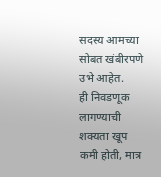सदस्य आमच्या सोबत खंबीरपणे उभे आहेत.
ही निवडणूक लागण्याची शक्यता खूप कमी होती, मात्र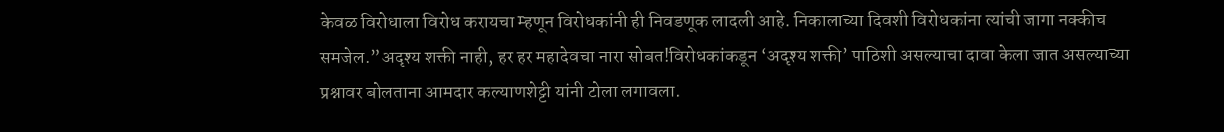केवळ विरोधाला विरोध करायचा म्हणून विरोधकांनी ही निवडणूक लादली आहे. निकालाच्या दिवशी विरोधकांना त्यांची जागा नक्कीच समजेल.”अदृश्य शक्ती नाही, हर हर महादेवचा नारा सोबत!विरोधकांकडून ‘अदृश्य शक्ती’ पाठिशी असल्याचा दावा केला जात असल्याच्या प्रश्नावर बोलताना आमदार कल्याणशेट्टी यांनी टोला लगावला.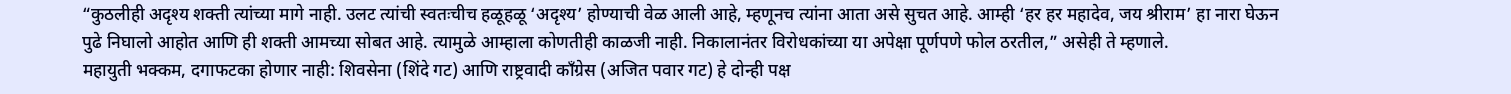“कुठलीही अदृश्य शक्ती त्यांच्या मागे नाही. उलट त्यांची स्वतःचीच हळूहळू ‘अदृश्य’ होण्याची वेळ आली आहे, म्हणूनच त्यांना आता असे सुचत आहे. आम्ही ‘हर हर महादेव, जय श्रीराम’ हा नारा घेऊन पुढे निघालो आहोत आणि ही शक्ती आमच्या सोबत आहे. त्यामुळे आम्हाला कोणतीही काळजी नाही. निकालानंतर विरोधकांच्या या अपेक्षा पूर्णपणे फोल ठरतील,” असेही ते म्हणाले.
महायुती भक्कम, दगाफटका होणार नाही: शिवसेना (शिंदे गट) आणि राष्ट्रवादी काँग्रेस (अजित पवार गट) हे दोन्ही पक्ष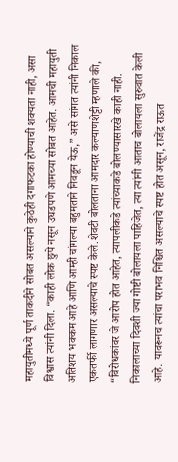महायुतीमध्ये पूर्ण ताकदीने सोबत असल्याने कुठेही दगाफटका होण्याची शक्यता नाही, असा विश्वास त्यांनी दिला. “काही लोक छुपे नसून उघडपणे आमच्या सोबत आहेत. आमची महायुती अतिशय भक्कम आहे आणि आम्ही चांगल्या बहुमताने निवडून येऊ,” असे सांगत त्यांनी निकाल एकतर्फी लागणार असल्याचे स्पष्ट केले.शेवटी बोलताना आमदार कल्याणशेट्टी म्हणाले की, “विरोधकांवर जे आरोप होत आहेत, त्यापलीकडे त्यांच्याकडे बोलण्यासारखे काही नाही. निकालाच्या दिवशी ज्या गोष्टी बोलायला पाहिजेत, त्या त्यांनी आताच बोलायला सुरुवात केली आहे. यावरूनच त्यांचा पराभव निश्चित असल्याचे स्पष्ट होत असून, राजेंद्र राऊत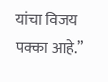यांचा विजय पक्का आहे.”